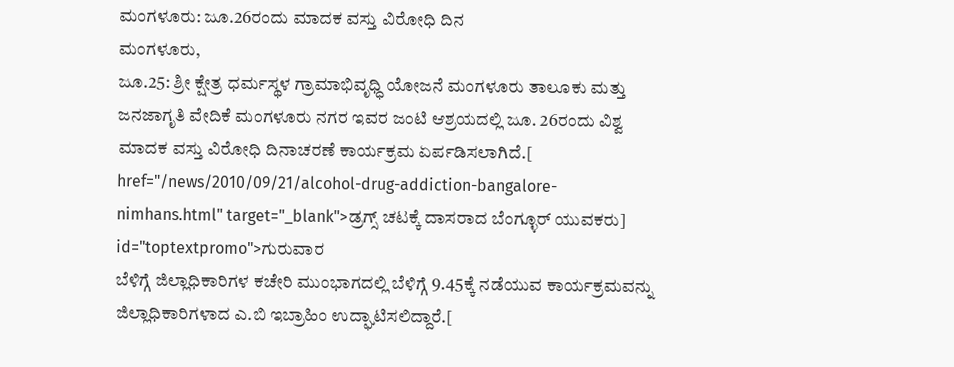ಮಂಗಳೂರು: ಜೂ.26ರಂದು ಮಾದಕ ವಸ್ತು ವಿರೋಧಿ ದಿನ
ಮಂಗಳೂರು,
ಜೂ.25: ಶ್ರೀ ಕ್ಷೇತ್ರ ಧರ್ಮಸ್ಥಳ ಗ್ರಾಮಾಭಿವೃಧ್ಧಿ ಯೋಜನೆ ಮಂಗಳೂರು ತಾಲೂಕು ಮತ್ತು ಜನಜಾಗೃತಿ ವೇದಿಕೆ ಮಂಗಳೂರು ನಗರ ಇವರ ಜಂಟಿ ಆಶ್ರಯದಲ್ಲಿ ಜೂ. 26ರಂದು ವಿಶ್ವ ಮಾದಕ ವಸ್ತು ವಿರೋಧಿ ದಿನಾಚರಣೆ ಕಾರ್ಯಕ್ರಮ ಏರ್ಪಡಿಸಲಾಗಿದೆ.[ href="/news/2010/09/21/alcohol-drug-addiction-bangalore-nimhans.html" target="_blank">ಡ್ರಗ್ಸ್ ಚಟಕ್ಕೆ ದಾಸರಾದ ಬೆಂಗ್ಳೂರ್ ಯುವಕರು] id="toptextpromo">ಗುರುವಾರ
ಬೆಳಿಗ್ಗೆ ಜಿಲ್ಲಾಧಿಕಾರಿಗಳ ಕಚೇರಿ ಮುಂಭಾಗದಲ್ಲಿ ಬೆಳಿಗ್ಗೆ 9.45ಕ್ಕೆ ನಡೆಯುವ ಕಾರ್ಯಕ್ರಮವನ್ನು ಜಿಲ್ಲಾಧಿಕಾರಿಗಳಾದ ಎ.ಬಿ ಇಬ್ರಾಹಿಂ ಉದ್ಘಾಟಿಸಲಿದ್ದಾರೆ.[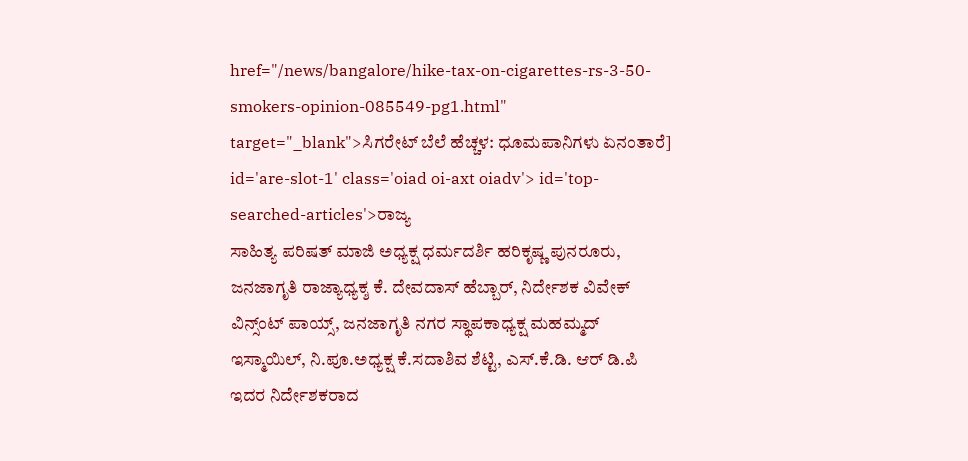href="/news/bangalore/hike-tax-on-cigarettes-rs-3-50-smokers-opinion-085549-pg1.html" target="_blank">ಸಿಗರೇಟ್ ಬೆಲೆ ಹೆಚ್ಚಳ: ಧೂಮಪಾನಿಗಳು ಏನಂತಾರೆ] id='are-slot-1' class='oiad oi-axt oiadv'> id='top-searched-articles'>ರಾಜ್ಯ
ಸಾಹಿತ್ಯ ಪರಿಷತ್ ಮಾಜಿ ಅಧ್ಯಕ್ಷ ಧರ್ಮದರ್ಶಿ ಹರಿಕೃಷ್ಣ ಪುನರೂರು, ಜನಜಾಗೃತಿ ರಾಜ್ಯಾಧ್ಯಕ್ಶ ಕೆ. ದೇವದಾಸ್ ಹೆಬ್ಬಾರ್, ನಿರ್ದೇಶಕ ವಿವೇಕ್ ವಿನ್ಸ್ಂಟ್ ಪಾಯ್ಸ್, ಜನಜಾಗೃತಿ ನಗರ ಸ್ಥಾಪಕಾಧ್ಯಕ್ಷ ಮಹಮ್ಮದ್ ಇಸ್ಮಾಯಿಲ್, ನಿ.ಪೂ.ಅಧ್ಯಕ್ಷ ಕೆ.ಸದಾಶಿವ ಶೆಟ್ಟಿ, ಎಸ್.ಕೆ.ಡಿ. ಆರ್ ಡಿ.ಪಿ ಇದರ ನಿರ್ದೇಶಕರಾದ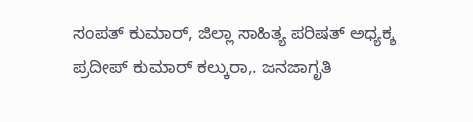ಸಂಪತ್ ಕುಮಾರ್, ಜಿಲ್ಲಾ ಸಾಹಿತ್ಯ ಪರಿಷತ್ ಅಧ್ಯಕ್ಶ ಪ್ರದೀಪ್ ಕುಮಾರ್ ಕಲ್ಕುರಾ,. ಜನಜಾಗೃತಿ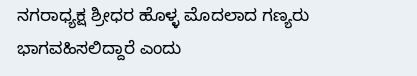ನಗರಾಧ್ಯಕ್ಷ ಶ್ರೀಧರ ಹೊಳ್ಳ ಮೊದಲಾದ ಗಣ್ಯರು ಭಾಗವಹಿಸಲಿದ್ದಾರೆ ಎಂದು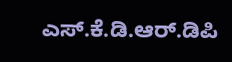ಎಸ್.ಕೆ.ಡಿ.ಆರ್.ಡಿಪಿ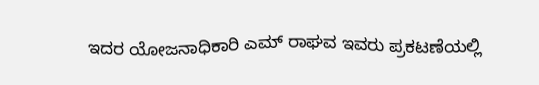ಇದರ ಯೋಜನಾಧಿಕಾರಿ ಎಮ್ ರಾಘವ ಇವರು ಪ್ರಕಟಣೆಯಲ್ಲಿ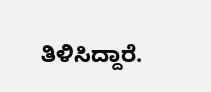ತಿಳಿಸಿದ್ದಾರೆ.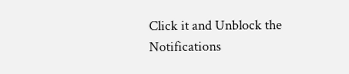Click it and Unblock the Notifications